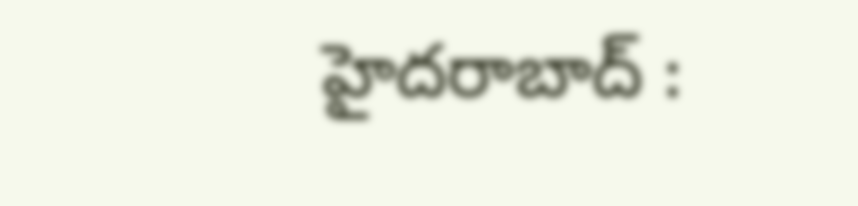హైదరాబాద్ :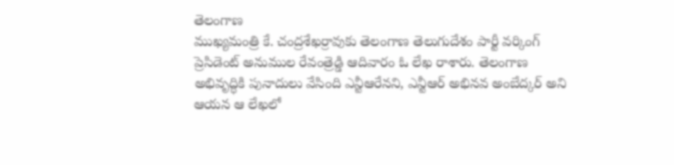తెలంగాణ
ముఖ్యమంత్రి కే. చంద్రశేఖర్రావుకు తెలంగాణ తెలుగుదేశం పార్టీ వర్కింగ్
ప్రెసిడెంట్ అనుముల రేవంత్రెడ్డి ఆదివారం ఓ లేఖ రాశారు. తెలంగాణ
అభివృద్ధికి పునాదులు వేసింది ఎన్టీఆరేనని, ఎన్టీఆర్ అభినవ అంబేద్కర్ అని
ఆయన ఆ లేఖలో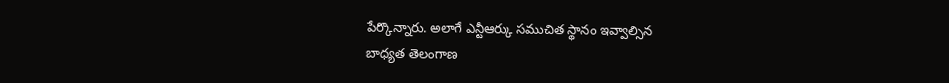పేర్కొన్నారు. అలాగే ఎన్టీఆర్కు సముచిత స్థానం ఇవ్వాల్సిన
బాధ్యత తెలంగాణ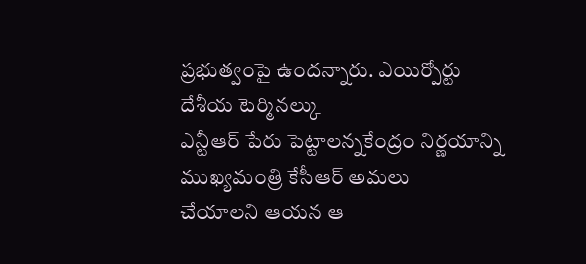ప్రభుత్వంపై ఉందన్నారు. ఎయిర్పోర్టు దేశీయ టెర్మినల్కు
ఎన్టీఆర్ పేరు పెట్టాలన్నకేంద్రం నిర్ణయాన్ని ముఖ్యమంత్రి కేసీఆర్ అమలు
చేయాలని ఆయన ఆ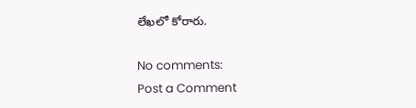లేఖలో కోరారు.

No comments:
Post a Comment